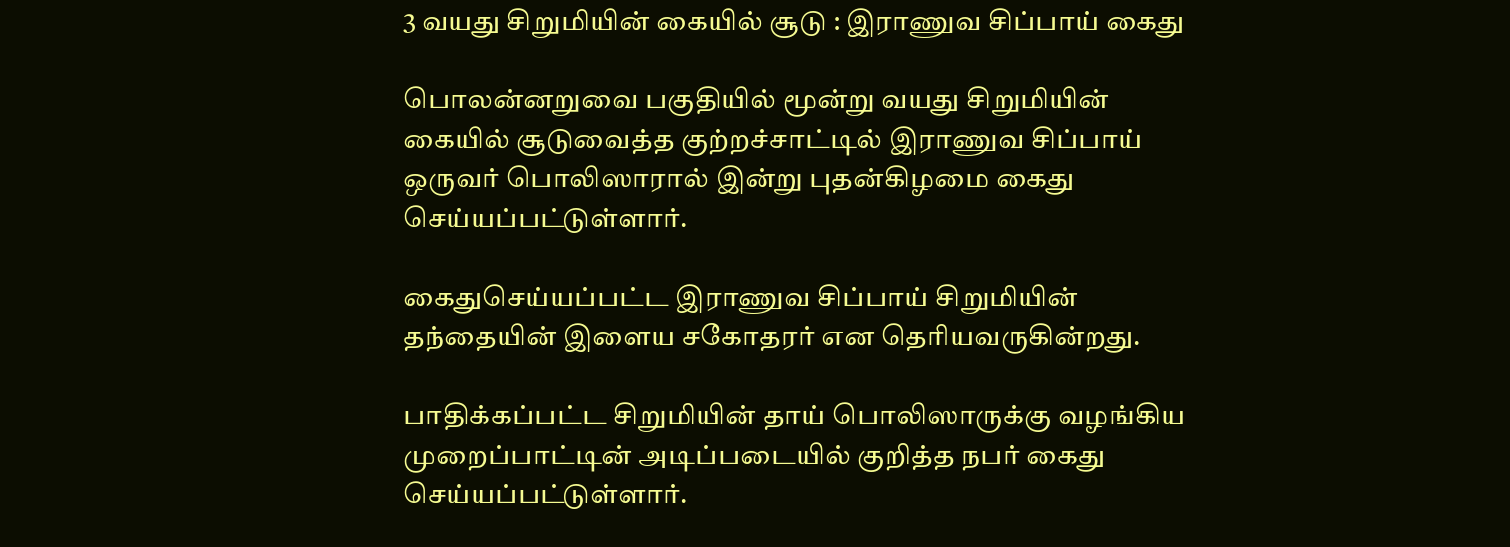3 வயது சிறுமியின் கையில் சூடு : இராணுவ சிப்பாய் கைது

பொலன்னறுவை பகுதியில் மூன்று வயது சிறுமியின் கையில் சூடுவைத்த குற்றச்சாட்டில் இராணுவ சிப்பாய் ஒருவர் பொலிஸாரால் இன்று புதன்கிழமை கைது செய்யப்பட்டுள்ளார்.

கைதுசெய்யப்பட்ட இராணுவ சிப்பாய் சிறுமியின் தந்தையின் இளைய சகோதரர் என தெரியவருகின்றது.

பாதிக்கப்பட்ட சிறுமியின் தாய் பொலிஸாருக்கு வழங்கிய முறைப்பாட்டின் அடிப்படையில் குறித்த நபர் கைது செய்யப்பட்டுள்ளார்.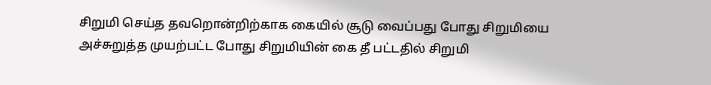சிறுமி செய்த தவறொன்றிற்காக கையில் சூடு வைப்பது போது சிறுமியை அச்சுறுத்த முயற்பட்ட போது சிறுமியின் கை தீ பட்டதில் சிறுமி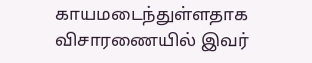காயமடைந்துள்ளதாக விசாரணையில் இவர்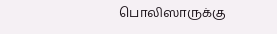பொலிஸாருக்கு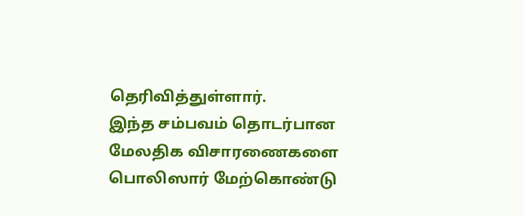தெரிவித்துள்ளார்.
இந்த சம்பவம் தொடர்பான மேலதிக விசாரணைகளை பொலிஸார் மேற்கொண்டு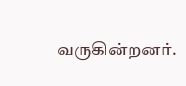வருகின்றனர்.